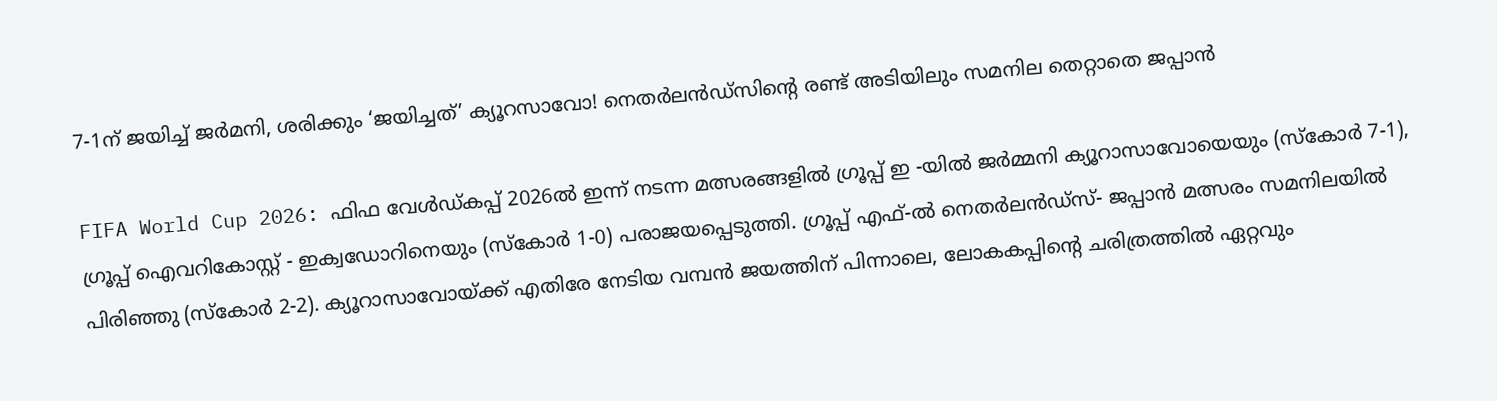7-1ന് ജയിച്ച് ജർമനി, ശരിക്കും ‘ജയിച്ചത്’ ക്യൂറസാവോ! നെതർലൻഡ്‌സിന്റെ രണ്ട് അ‌ടിയിലും സമനില തെറ്റാതെ ജപ്പാൻ

FIFA World Cup 2026: ഫിഫ വേൾഡ്കപ്പ് 2026ൽ ഇന്ന് നടന്ന മത്സരങ്ങളിൽ ഗ്രൂപ്പ് ഇ -യിൽ ജർമ്മനി ക്യൂറാസാവോയെയും (സ്കോർ 7-1), ഗ്രൂപ്പ് ഐവറികോസ്റ്റ് - ഇക്വഡോറിനെയും (സ്കോർ 1-0) പരാജയപ്പെടുത്തി. ഗ്രൂപ്പ് എഫ്-ൽ നെതർലൻഡ്സ്- ജപ്പാൻ മത്സരം സമനിലയിൽ പിരിഞ്ഞു (സ്കോർ 2-2). ക്യൂറാസാവോയ്ക്ക് എതിരേ നേടിയ വമ്പൻ ജയത്തിന് പിന്നാലെ, ലോകകപ്പിന്റെ ചരിത്രത്തിൽ ഏറ്റവും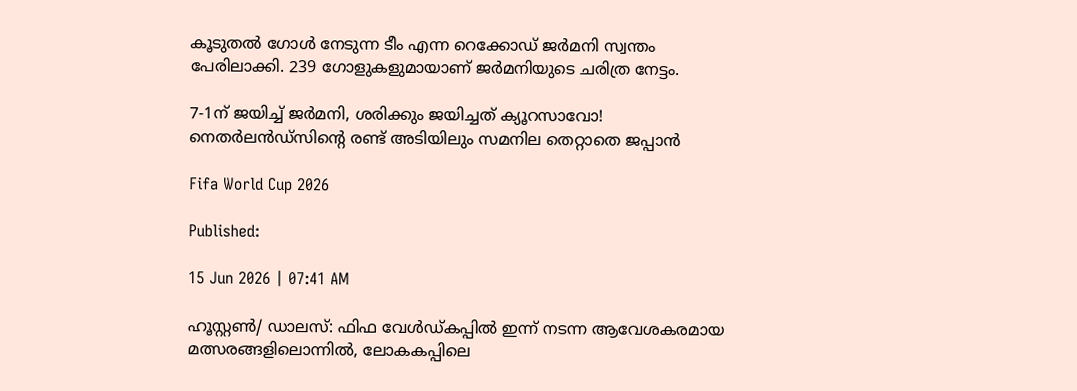കൂടുതൽ ഗോൾ നേടുന്ന ടീം എന്ന റെക്കോഡ് ജർമനി സ്വന്തം പേരിലാക്കി. 239 ഗോളുകളുമായാണ് ജർമനിയുടെ ചരിത്ര നേട്ടം.

7-1ന് ജയിച്ച് ജർമനി, ശരിക്കും ജയിച്ചത് ക്യൂറസാവോ! നെതർലൻഡ്‌സിന്റെ രണ്ട് അ‌ടിയിലും സമനില തെറ്റാതെ ജപ്പാൻ

Fifa World Cup 2026

Published:

15 Jun 2026 | 07:41 AM

ഹൂസ്റ്റൺ/ ഡാലസ്: ഫിഫ വേൾഡ്കപ്പിൽ ഇന്ന് നടന്ന ആവേശകരമായ മത്സരങ്ങളിലൊന്നിൽ, ലോകകപ്പിലെ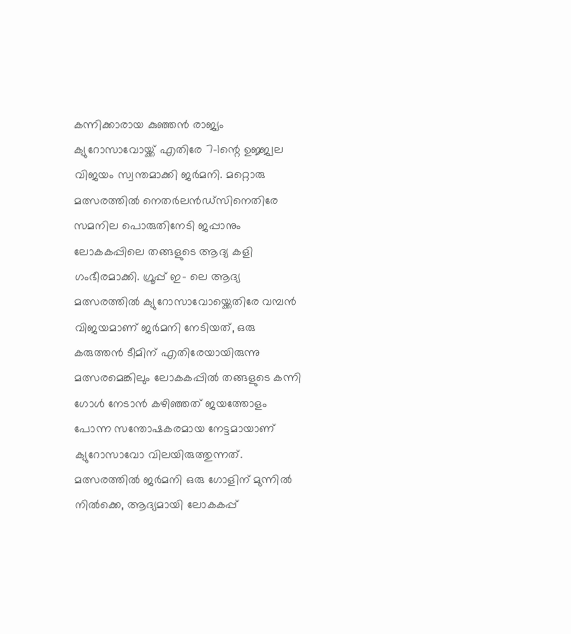കന്നിക്കാരായ കുഞ്ഞൻ രാജ്യം ക്യുറോസാവോയ്ക്ക് എതിരേ 7-1ന്റെ ഉജ്ജ്വല വിജയം സ്വന്തമാക്കി ജർമനി. മറ്റൊരു മത്സരത്തിൽ നെതർലൻഡ്‌സിനെതിരേ സമനില പൊരുതിനേടി ജപ്പാനും ലോകകപ്പിലെ തങ്ങളുടെ ആദ്യ കളി ഗംഭീരമാക്കി. ഗ്രൂപ്പ് ഇ- ലെ ആദ്യ മത്സരത്തിൽ ക്യുറോസാവോയ്ക്കെതിരേ വമ്പൻ വിജയമാണ് ജർമനി നേടിയത്, ഒരു കരുത്തൻ ടീമിന് എതിരേയായിരുന്നു മത്സരമെങ്കിലും ലോകകപ്പിൽ തങ്ങളുടെ കന്നി ഗോൾ നേടാൻ കഴിഞ്ഞത് ജയത്തോളം പോന്ന സന്തോഷകരമായ നേട്ടമായാണ് ക്യുറോസാവോ വിലയിരുത്തുന്നത്. മത്സരത്തിൽ ജർമനി ഒരു ഗോളിന് മുന്നിൽ നിൽക്കെ, ആദ്യമായി ലോകകപ്പ്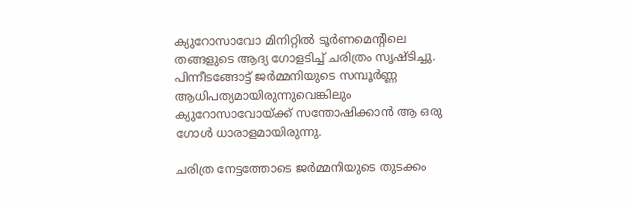ക്യുറോസാവോ മിനിറ്റിൽ ടൂർണമെന്റിലെ തങ്ങളുടെ ആദ്യ ഗോളടിച്ച് ചരിത്രം സൃഷ്ടിച്ചു. പിന്നീടങ്ങോട്ട് ജർമ്മനിയുടെ സമ്പൂർണ്ണ ആധിപത്യമായിരുന്നുവെങ്കിലും ക്യുറോസാവോയ്ക്ക് സന്തോഷിക്കാൻ ആ ഒരു ഗോൾ ധാരാളമായിരുന്നു.

ചരിത്ര നേട്ടത്തോടെ ജർമ്മനിയുടെ തുടക്കം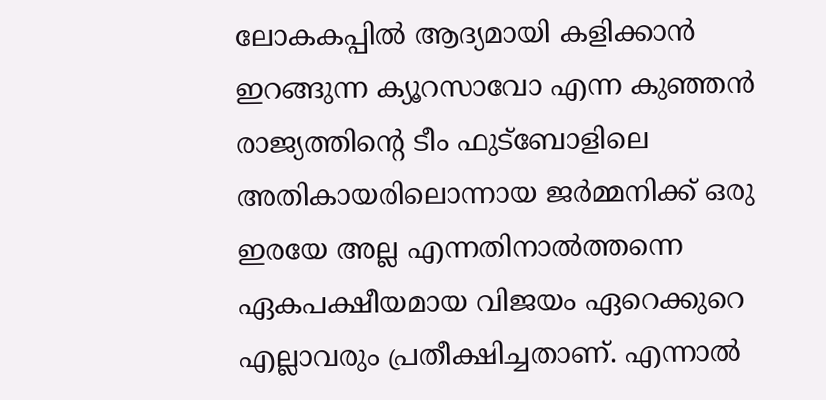ലോകകപ്പിൽ ആദ്യമായി കളിക്കാൻ ഇറങ്ങുന്ന ക്യൂറസാവോ എന്ന കുഞ്ഞൻ രാജ്യത്തിന്റെ ടീം ഫുട്ബോളിലെ അ‌തികായരിലൊന്നായ ജർമ്മനിക്ക് ഒരു ഇരയേ അ‌ല്ല എന്നതിനാൽത്തന്നെ ഏകപക്ഷീയമായ വിജയം ഏറെക്കുറെ എല്ലാവരും പ്രതീക്ഷിച്ചതാണ്. എന്നാൽ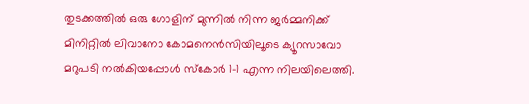തുടക്കത്തിൽ ഒരു ഗോളിന് മുന്നിൽ നിന്ന ജർമ്മനിക്ക് മിനിറ്റിൽ ലിവാനോ കോമനെൻസിയിലൂടെ ക്യൂറസാവോ മറുപടി നൽകിയപ്പോൾ സ്കോർ 1-1 എന്ന നിലയിലെത്തി.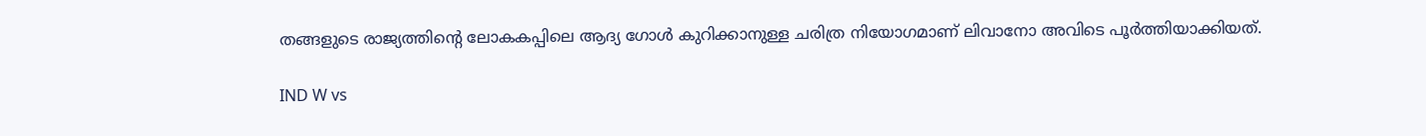തങ്ങളുടെ രാജ്യത്തിന്റെ ലോകകപ്പിലെ ആദ്യ ഗോൾ കുറിക്കാനുള്ള ചരിത്ര നിയോഗമാണ് ലിവാനോ അ‌വിടെ പൂർത്തിയാക്കിയത്.

IND W vs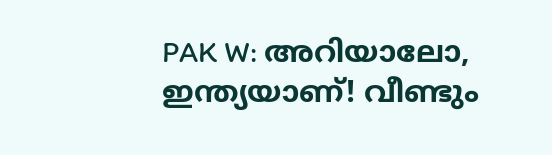PAK W: അറിയാലോ, ഇന്ത്യയാണ്! വീണ്ടും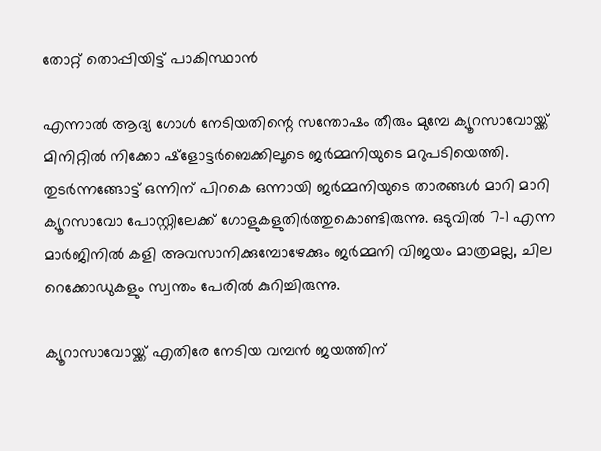തോറ്റ് തൊപ്പിയിട്ട് പാകിസ്ഥാന്‍

എന്നാൽ ആദ്യ ഗോൾ നേടിയതിന്റെ സന്തോഷം തീരും മുമ്പേ ക്യൂറസാവോയ്ക്ക് മിനിറ്റിൽ നിക്കോ ഷ്ളോട്ടർബെക്കിലൂടെ ജർമ്മനിയുടെ മറുപടിയെത്തി. തുടർന്നങ്ങോട്ട് ഒന്നിന് പിറകെ ഒന്നായി ജർമ്മനിയുടെ താരങ്ങൾ മാറി മാറി ക്യൂറസാവോ പോസ്റ്റിലേക്ക് ഗോളുകളുതിർത്തുകൊണ്ടിരുന്നു. ഒടുവിൽ 7-1 എന്ന മാർജിനിൽ കളി അ‌വസാനിക്കുമ്പോഴേക്കും ജർമ്മനി വിജയം മാത്രമല്ല, ചില റെക്കോഡുകളും സ്വന്തം പേരിൽ കുറിച്ചിരുന്നു.

ക്യൂറാസാവോയ്ക്ക് എതിരേ നേടിയ വമ്പൻ ജയത്തിന്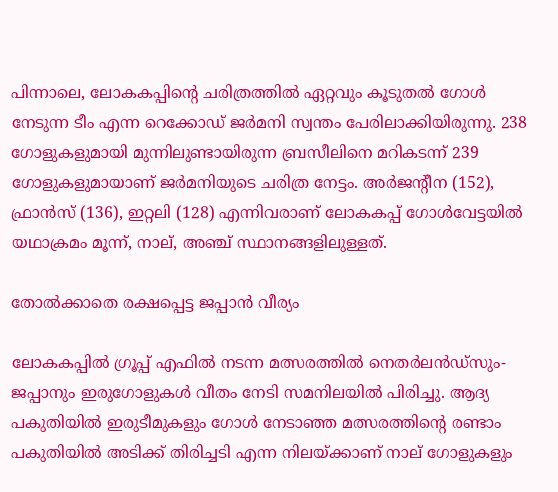പിന്നാലെ, ലോകകപ്പിന്റെ ചരിത്രത്തിൽ ഏറ്റവും കൂടുതൽ ഗോൾ നേടുന്ന ടീം എന്ന റെക്കോഡ് ജർമനി സ്വന്തം പേരിലാക്കിയിരുന്നു. 238 ഗോളുകളുമായി മുന്നിലുണ്ടായിരുന്ന ബ്രസീലിനെ മറികടന്ന് 239 ഗോളുകളുമായാണ് ജർമനിയുടെ ചരിത്ര നേട്ടം. അർജന്റീന (152), ഫ്രാൻസ് (136), ഇറ്റലി (128) എന്നിവരാണ് ലോകകപ്പ് ഗോൾവേട്ടയിൽ യഥാക്രമം മൂന്ന്, നാല്, അ‌ഞ്ച് സ്ഥാനങ്ങളിലുള്ളത്.

തോൽക്കാതെ രക്ഷപ്പെട്ട ജപ്പാൻ വീര്യം

ലോകകപ്പിൽ ഗ്രൂപ്പ് എഫിൽ നടന്ന മത്സരത്തിൽ നെതർലൻഡ്സും- ജപ്പാനും ഇരുഗോളുകൾ വീതം നേടി സമനിലയിൽ പിരിച്ചു. ആദ്യ പകുതിയിൽ ഇരുടീമുകളും ഗോൾ നേടാഞ്ഞ മത്സരത്തിന്റെ രണ്ടാം പകുതിയിൽ അ‌ടിക്ക് തിരിച്ചടി എന്ന നിലയ്ക്കാണ് നാല് ഗോളുകളും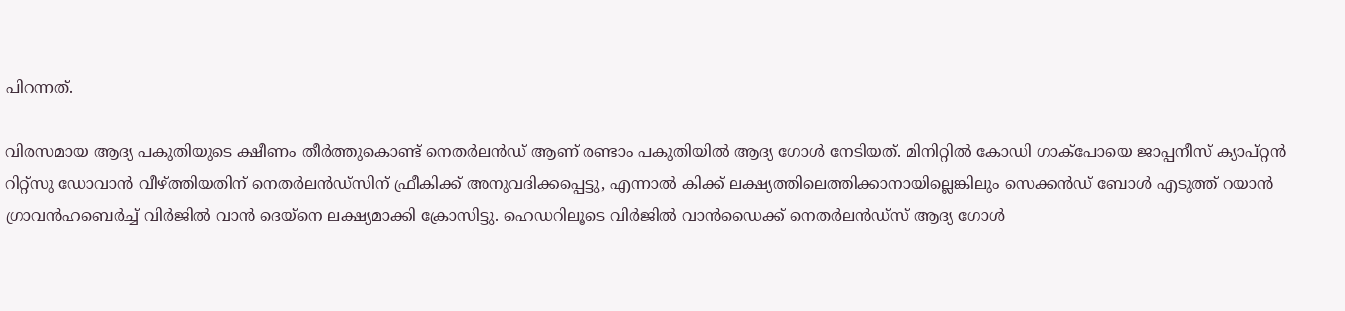പിറന്നത്.

വിരസമായ ആദ്യ പകുതിയുടെ ക്ഷീണം തീർത്തുകൊണ്ട് നെതർലൻഡ് ആണ് രണ്ടാം പകുതിയിൽ ആദ്യ ഗോൾ നേടിയത്. മിനിറ്റിൽ കോഡി ഗാക്പോയെ ജാപ്പനീസ് ക്യാപ്റ്റൻ റിറ്റ്സു ഡോവാൻ വീഴ്ത്തിയതിന് നെതർലൻഡ്സിന് ഫ്രീകിക്ക് അ‌നുവദിക്കപ്പെട്ടു, എന്നാൽ കിക്ക് ലക്ഷ്യത്തിലെത്തിക്കാനായില്ലെങ്കിലും സെക്കൻഡ് ബോൾ എടുത്ത് റയാൻ ഗ്രാവൻഹബെർച്ച് വിർ‍ജിൽ വാൻ ദെയ്നെ ലക്ഷ്യമാക്കി ക്രോസിട്ടു. ഹെഡറിലൂടെ വിർജിൽ വാൻഡൈക്ക് നെതർലൻഡ്സ് ആദ്യ ഗോൾ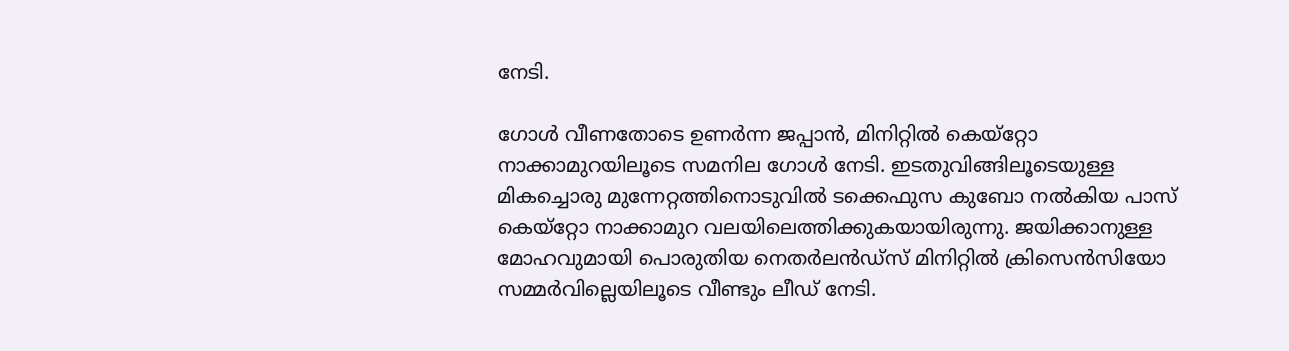നേടി.

ഗോൾ വീണതോടെ ഉണർന്ന ജപ്പാൻ, മിനിറ്റിൽ കെയ്‌റ്റോ നാക്കാമുറയിലൂടെ സമനില ഗോൾ നേടി. ഇടതുവിങ്ങിലൂടെയുള്ള മികച്ചൊരു മുന്നേറ്റത്തിനൊടുവിൽ ടക്കെഫുസ കുബോ നൽകിയ പാസ് കെയ്‌റ്റോ നാക്കാമുറ വലയിലെത്തിക്കുകയായിരുന്നു. ജയിക്കാനുള്ള മോഹവുമായി പൊരുതിയ നെതർലൻഡ്സ് മിനിറ്റിൽ ക്രിസെൻസിയോ സമ്മർവില്ലെയിലൂടെ വീണ്ടും ലീഡ് നേടി.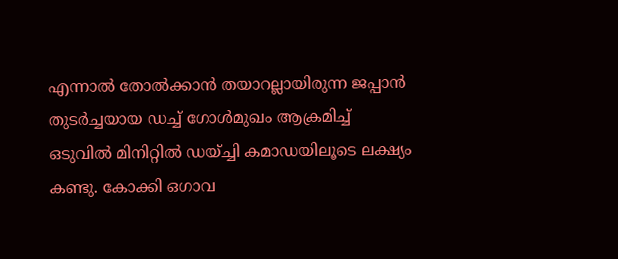എന്നാൽ തോൽക്കാൻ തയാറല്ലായിരുന്ന ജപ്പാൻ തുടർച്ചയായ ഡച്ച് ഗോൾമുഖം ആക്രമിച്ച് ഒടുവിൽ മിനിറ്റിൽ ഡയ്ച്ചി കമാഡയിലൂടെ ലക്ഷ്യം കണ്ടു. കോക്കി ഒഗാവ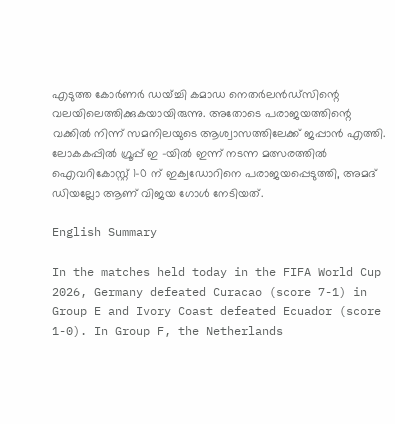എടുത്ത കോർണർ ഡയ്ച്ചി കമാഡ നെതർലൻഡ്സിന്റെ വലയിലെത്തിക്കുകയായിരുന്നു. അ‌തോടെ പരാജയത്തിന്റെ വക്കിൽ നിന്ന് സമനിലയുടെ ആശ്വാസത്തിലേക്ക് ജപ്പാൻ എത്തി. ലോകകപ്പിൽ ഗ്രൂപ്പ് ഇ -യിൽ ഇന്ന് നടന്ന മത്സരത്തിൽ ഐവറികോസ്റ്റ് 1-0 ന് ഇക്വഡോറിനെ പരാജയപ്പെടുത്തി, അമദ് ഡിയല്ലോ ആണ് വിജയ ഗോൾ നേടിയത്.

English Summary

In the matches held today in the FIFA World Cup 2026, Germany defeated Curacao (score 7-1) in Group E and Ivory Coast defeated Ecuador (score 1-0). In Group F, the Netherlands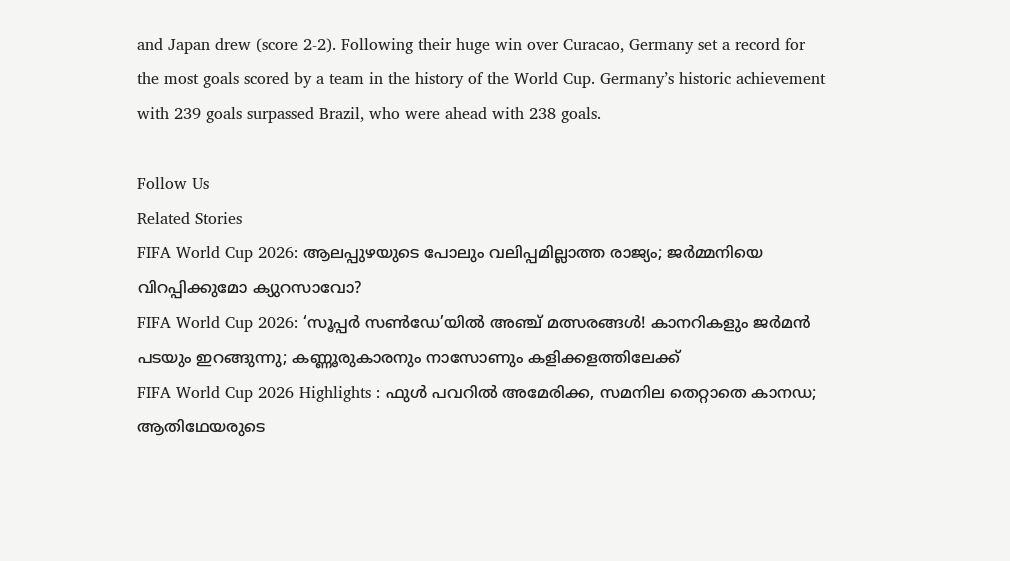and Japan drew (score 2-2). Following their huge win over Curacao, Germany set a record for the most goals scored by a team in the history of the World Cup. Germany’s historic achievement with 239 goals surpassed Brazil, who were ahead with 238 goals.

Follow Us
Related Stories
FIFA World Cup 2026: ആലപ്പുഴയുടെ പോലും വലിപ്പമില്ലാത്ത രാജ്യം; ജര്‍മ്മനിയെ വിറപ്പിക്കുമോ ക്യുറസാവോ?
FIFA World Cup 2026: ‘സൂപ്പര്‍ സണ്‍ഡേ’യില്‍ അഞ്ച് മത്സരങ്ങള്‍! കാനറികളും ജര്‍മന്‍ പടയും ഇറങ്ങുന്നു; കണ്ണൂരുകാരനും നാസോണും കളിക്കളത്തിലേക്ക്‌
FIFA World Cup 2026 Highlights : ഫുൾ പവറിൽ അമേരിക്ക, സമനില തെറ്റാതെ കാനഡ; ആതിഥേയരുടെ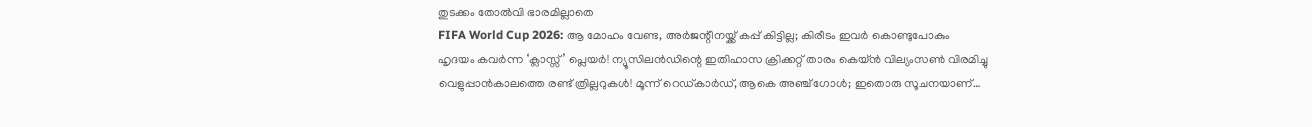തുടക്കം തോൽവി ഭാരമില്ലാതെ
FIFA World Cup 2026: ആ മോഹം വേണ്ട, അര്‍ജന്റീനയ്ക്ക് കപ്പ് കിട്ടില്ല; കിരീടം ഇവര്‍ കൊണ്ടുപോകും
ഹൃദയം കവർന്ന ‘ക്ലാസ്സ്’ പ്ലെയർ! ന്യൂസിലൻഡിന്റെ ഇതിഹാസ ക്രിക്കറ്റ് താരം കെയ്ൻ വില്യംസൺ വിരമിച്ചു
വെളുപ്പാൻകാലത്തെ രണ്ട് ത്രില്ലറുകൾ! മൂന്ന് റെഡ്കാർഡ്, ആകെ അ‌ഞ്ച് ഗോൾ; ഇതൊരു സൂചനയാണ്…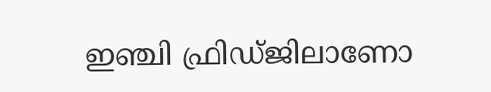ഇഞ്ചി ഫ്രിഡ്ജിലാണോ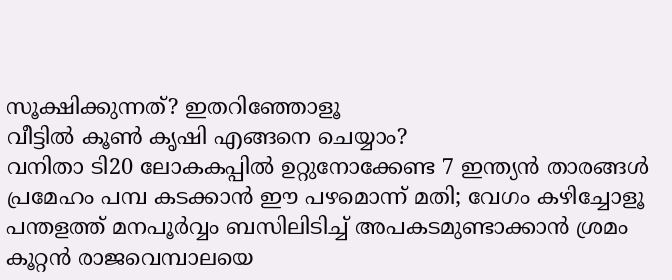സൂക്ഷിക്കുന്നത്? ഇതറിഞ്ഞോളൂ
വീട്ടിൽ കൂൺ കൃഷി എങ്ങനെ ചെയ്യാം?
വനിതാ ടി20 ലോകകപ്പില്‍ ഉറ്റുനോക്കേണ്ട 7 ഇന്ത്യന്‍ താരങ്ങള്‍
പ്രമേഹം പമ്പ കടക്കാന്‍ ഈ പഴമൊന്ന് മതി; വേഗം കഴിച്ചോളൂ
പന്തളത്ത് മനപൂർവ്വം ബസിലിടിച്ച് അപകടമുണ്ടാക്കാൻ ശ്രമം
കൂറ്റൻ രാജവെമ്പാലയെ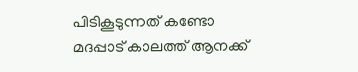പിടികൂടുന്നത് കണ്ടോ
മദപ്പാട് കാലത്ത് ആനക്ക്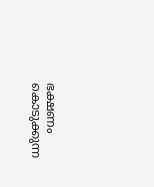ഭക്ഷണം കൊടുക്കുന്ന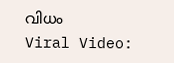വിധം
Viral Video: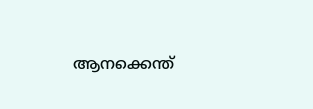ആനക്കെന്ത്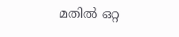മതിൽ ഒറ്റ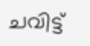ചവിട്ട്